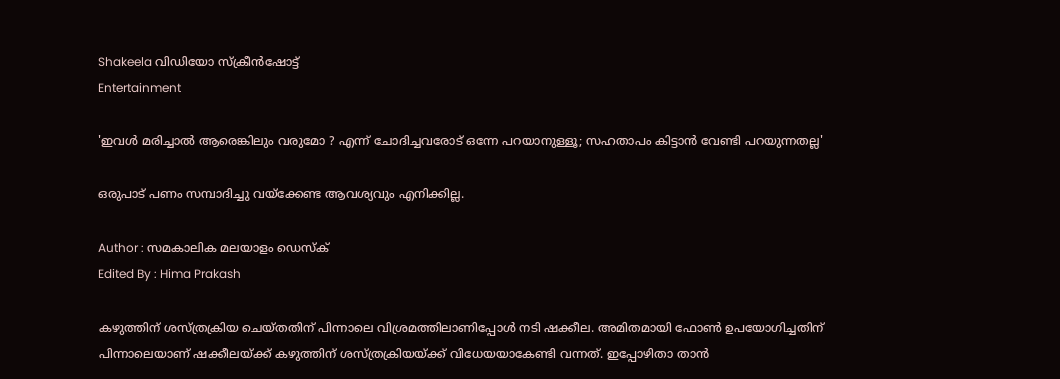Shakeela വിഡിയോ സ്ക്രീൻഷോട്ട്
Entertainment

'ഇവൾ മരിച്ചാൽ ആരെങ്കിലും വരുമോ ? എന്ന് ചോദിച്ചവരോട് ഒന്നേ പറയാനുള്ളൂ; സഹതാപം കിട്ടാൻ വേണ്ടി പറയുന്നതല്ല'

ഒരുപാട് പണം സമ്പാദിച്ചു വയ്ക്കേണ്ട ആവശ്യവും എനിക്കില്ല.

Author : സമകാലിക മലയാളം ഡെസ്ക്
Edited By : Hima Prakash

കഴുത്തിന് ശസ്ത്രക്രിയ ചെയ്തതിന് പിന്നാലെ വിശ്രമത്തിലാണിപ്പോൾ നടി ഷക്കീല. അമിതമായി ഫോൺ ഉപയോഗിച്ചതിന് പിന്നാലെയാണ് ഷക്കീലയ്ക്ക് കഴുത്തിന് ശസ്ത്രക്രിയയ്ക്ക് വിധേയയാകേണ്ടി വന്നത്. ഇപ്പോഴിതാ താൻ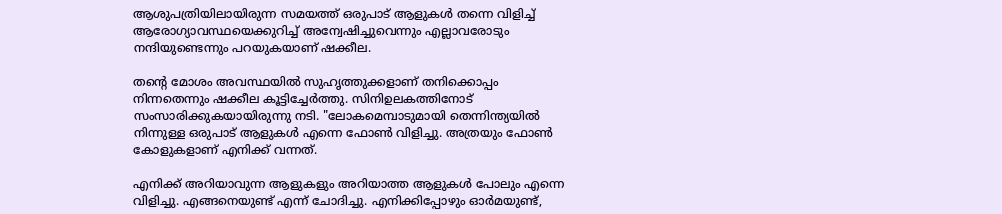ആശുപത്രിയിലായിരുന്ന സമയത്ത് ഒരുപാട് ആളുകൾ തന്നെ വിളിച്ച് ആരോഗ്യാവസ്ഥയെക്കുറിച്ച് അന്വേഷിച്ചുവെന്നും എല്ലാവരോടും നന്ദിയുണ്ടെന്നും പറയുകയാണ് ഷക്കീല.

തന്റെ മോശം അവസ്ഥയിൽ സുഹൃത്തുക്കളാണ് തനിക്കൊപ്പം നിന്നതെന്നും ഷക്കീല കൂട്ടിച്ചേർത്തു. സിനിഉലകത്തിനോട് സംസാരിക്കുകയായിരുന്നു നടി. "ലോകമെമ്പാടുമായി തെന്നിന്ത്യയിൽ നിന്നുള്ള ഒരുപാട് ആളുകൾ എന്നെ ഫോൺ വിളിച്ചു. അത്രയും ഫോൺ കോളുകളാണ് എനിക്ക് വന്നത്.

എനിക്ക് അറിയാവുന്ന ആളുകളും അറിയാത്ത ആളുകൾ പോലും എന്നെ വിളിച്ചു. എങ്ങനെയുണ്ട് എന്ന് ചോദിച്ചു. എനിക്കിപ്പോഴും ഓർമയുണ്ട്,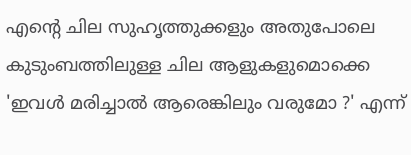എന്റെ ചില സുഹൃത്തുക്കളും അതുപോലെ കുടുംബത്തിലുള്ള ചില ആളുകളുമൊക്കെ 'ഇവൾ മരിച്ചാൽ ആരെങ്കിലും വരുമോ ?' എന്ന്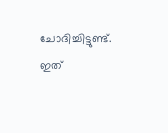ചോദിച്ചിട്ടുണ്ട്. ഇത്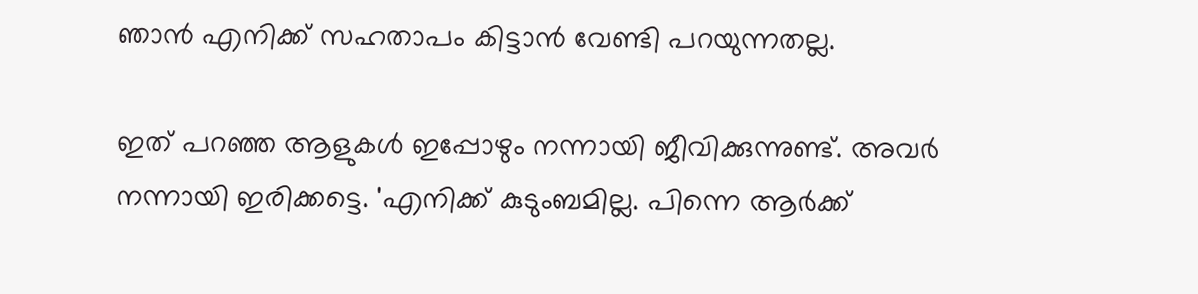ഞാൻ എനിക്ക് സഹതാപം കിട്ടാൻ വേണ്ടി പറയുന്നതല്ല.

ഇത് പറഞ്ഞ ആളുകൾ ഇപ്പോഴും നന്നായി ജീവിക്കുന്നുണ്ട്. അവർ നന്നായി ഇരിക്കട്ടെ. 'എനിക്ക് കുടുംബമില്ല. പിന്നെ ആർക്ക്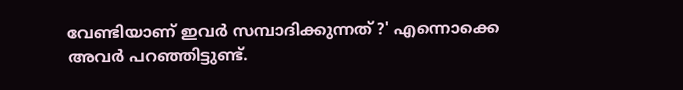വേണ്ടിയാണ് ഇവർ സമ്പാദിക്കുന്നത് ?' എന്നൊക്കെ അവർ പറഞ്ഞിട്ടുണ്ട്.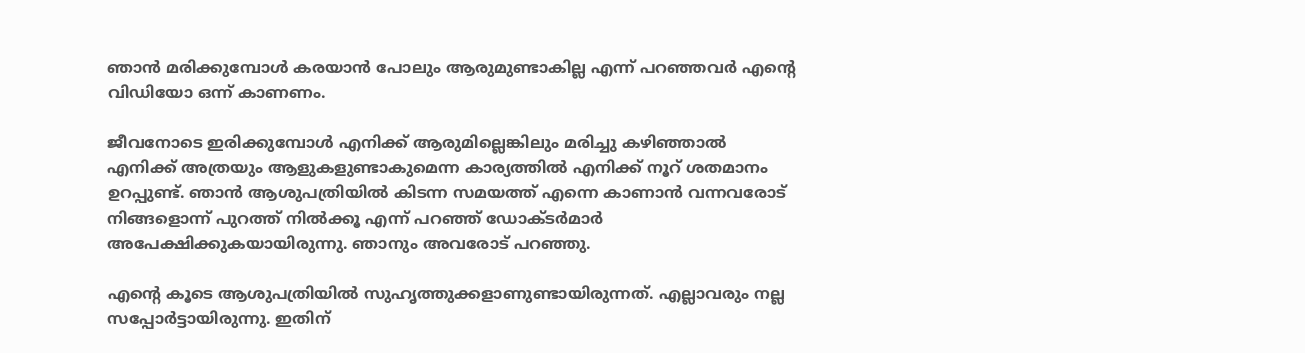ഞാൻ മരിക്കുമ്പോൾ കരയാൻ പോലും ആരുമുണ്ടാകില്ല എന്ന് പറഞ്ഞവർ എന്റെ വിഡിയോ ഒന്ന് കാണണം.

ജീവനോടെ ഇരിക്കുമ്പോൾ എനിക്ക് ആരുമില്ലെങ്കിലും മരിച്ചു കഴിഞ്ഞാൽ എനിക്ക് അത്രയും ആളുകളുണ്ടാകുമെന്ന കാര്യത്തിൽ എനിക്ക് നൂറ് ശതമാനം ഉറപ്പുണ്ട്. ഞാൻ ആശുപത്രിയിൽ കിടന്ന സമയത്ത് എന്നെ കാണാൻ വന്നവരോട് നിങ്ങളൊന്ന് പുറത്ത് നിൽക്കൂ എന്ന് പറഞ്ഞ് ഡോക്ടർമാർ അപേക്ഷിക്കുകയായിരുന്നു. ഞാനും അവരോട് പറഞ്ഞു.

എന്റെ കൂടെ ആശുപത്രിയിൽ സുഹൃത്തുക്കളാണുണ്ടായിരുന്നത്. എല്ലാവരും നല്ല സപ്പോർട്ടായിരുന്നു. ഇതിന്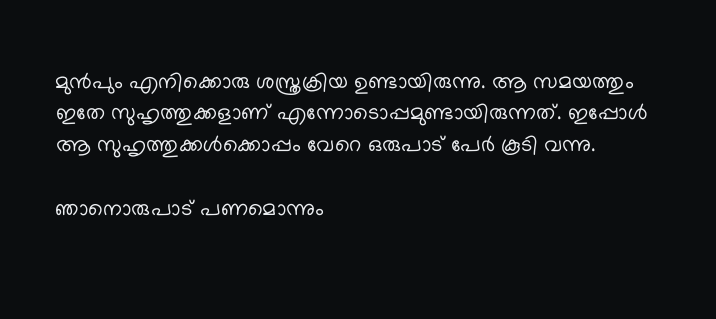മുൻപും എനിക്കൊരു ശസ്ത്രക്രിയ ഉണ്ടായിരുന്നു. ആ സമയത്തും ഇതേ സുഹൃത്തുക്കളാണ് എന്നോടൊപ്പമുണ്ടായിരുന്നത്. ഇപ്പോൾ ആ സുഹൃത്തുക്കൾക്കൊപ്പം വേറെ ഒരുപാട് പേർ കൂടി വന്നു.

ഞാനൊരുപാട് പണമൊന്നും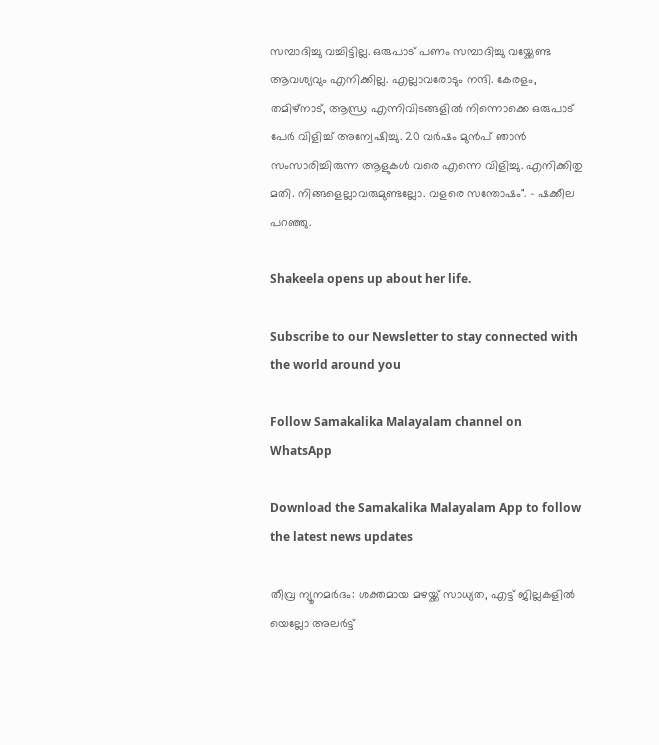സമ്പാദിച്ചു വച്ചിട്ടില്ല. ഒരുപാട് പണം സമ്പാദിച്ചു വയ്ക്കേണ്ട ആവശ്യവും എനിക്കില്ല. എല്ലാവരോടും നന്ദി. കേരളം, തമിഴ്നാട്, ആന്ധ്ര എന്നിവിടങ്ങളിൽ നിന്നൊക്കെ ഒരുപാട് പേർ വിളിച്ച് അന്വേഷിച്ചു. 20 വർഷം മുൻപ് ഞാൻ സംസാരിച്ചിരുന്ന ആളുകൾ വരെ എന്നെ വിളിച്ചു. എനിക്കിതു മതി. നിങ്ങളെല്ലാവരുമുണ്ടല്ലോ. വളരെ സന്തോഷം". - ഷക്കീല പറഞ്ഞു.

Shakeela opens up about her life.

Subscribe to our Newsletter to stay connected with the world around you

Follow Samakalika Malayalam channel on WhatsApp

Download the Samakalika Malayalam App to follow the latest news updates

തീവ്ര ന്യൂനമര്‍ദം: ശക്തമായ മഴയ്ക്ക് സാധ്യത, എട്ട് ജില്ലകളില്‍ യെല്ലോ അലര്‍ട്ട്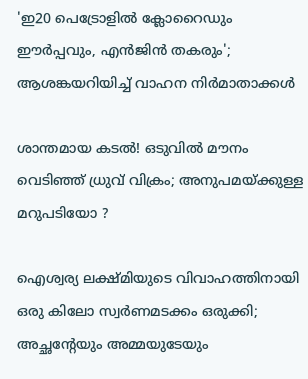'ഇ20 പെട്രോളില്‍ ക്ലോറൈഡും ഈര്‍പ്പവും, എന്‍ജിന്‍ തകരും'; ആശങ്കയറിയിച്ച് വാഹന നിര്‍മാതാക്കള്‍

ശാന്തമായ കടൽ! ഒടുവിൽ മൗനം വെടിഞ്ഞ് ധ്രുവ് വിക്രം; അനുപമയ്ക്കുള്ള മറുപടിയോ ?

ഐശ്വര്യ ലക്ഷ്മിയുടെ വിവാഹത്തിനായി ഒരു കിലോ സ്വര്‍ണമടക്കം ഒരുക്കി; അച്ഛന്റേയും അമ്മയുടേയും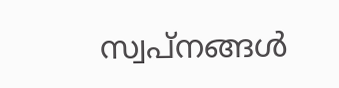സ്വപ്‌നങ്ങള്‍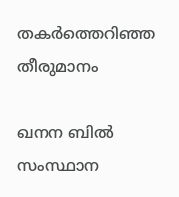തകര്‍ത്തെറിഞ്ഞ തീരുമാനം

ഖനന ബില്‍ സംസ്ഥാന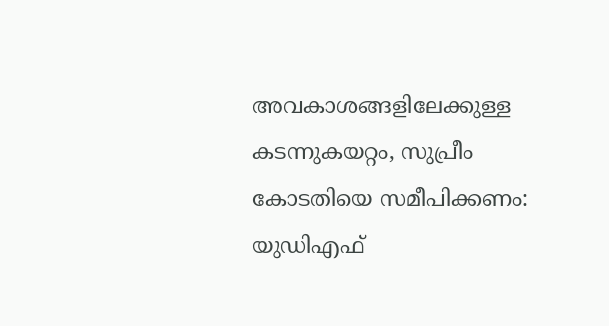അവകാശങ്ങളിലേക്കുള്ള കടന്നുകയറ്റം, സുപ്രീം കോടതിയെ സമീപിക്കണം: യുഡിഎഫ്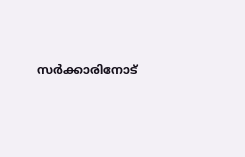സര്‍ക്കാരിനോട്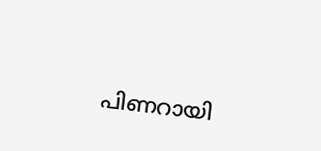പിണറായി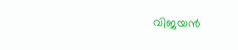വിജയന്‍